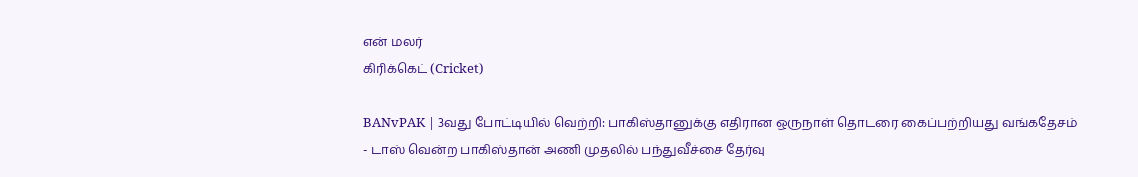என் மலர்
கிரிக்கெட் (Cricket)

BANvPAK | 3வது போட்டியில் வெற்றி: பாகிஸ்தானுக்கு எதிரான ஒருநாள் தொடரை கைப்பற்றியது வங்கதேசம்
- டாஸ் வென்ற பாகிஸ்தான் அணி முதலில் பந்துவீச்சை தேர்வு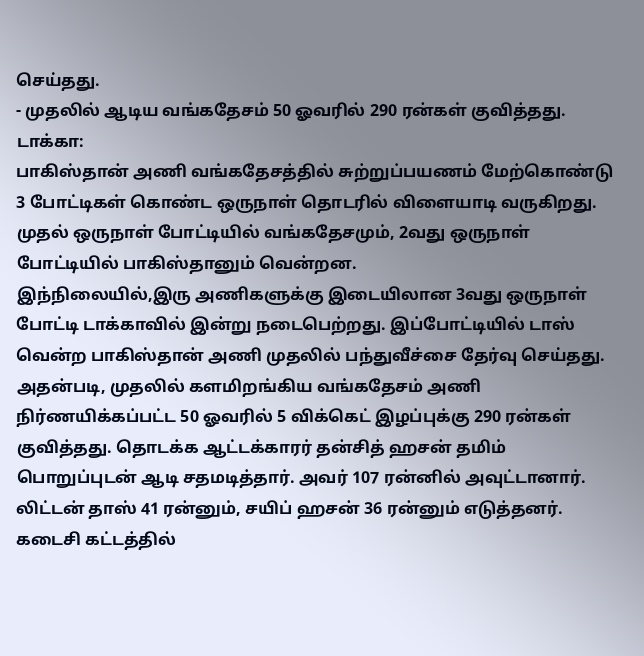செய்தது.
- முதலில் ஆடிய வங்கதேசம் 50 ஓவரில் 290 ரன்கள் குவித்தது.
டாக்கா:
பாகிஸ்தான் அணி வங்கதேசத்தில் சுற்றுப்பயணம் மேற்கொண்டு 3 போட்டிகள் கொண்ட ஒருநாள் தொடரில் விளையாடி வருகிறது.
முதல் ஒருநாள் போட்டியில் வங்கதேசமும், 2வது ஒருநாள் போட்டியில் பாகிஸ்தானும் வென்றன.
இந்நிலையில்,இரு அணிகளுக்கு இடையிலான 3வது ஒருநாள் போட்டி டாக்காவில் இன்று நடைபெற்றது. இப்போட்டியில் டாஸ் வென்ற பாகிஸ்தான் அணி முதலில் பந்துவீச்சை தேர்வு செய்தது.
அதன்படி, முதலில் களமிறங்கிய வங்கதேசம் அணி நிர்ணயிக்கப்பட்ட 50 ஓவரில் 5 விக்கெட் இழப்புக்கு 290 ரன்கள் குவித்தது. தொடக்க ஆட்டக்காரர் தன்சித் ஹசன் தமிம் பொறுப்புடன் ஆடி சதமடித்தார். அவர் 107 ரன்னில் அவுட்டானார். லிட்டன் தாஸ் 41 ரன்னும், சயிப் ஹசன் 36 ரன்னும் எடுத்தனர்.
கடைசி கட்டத்தில்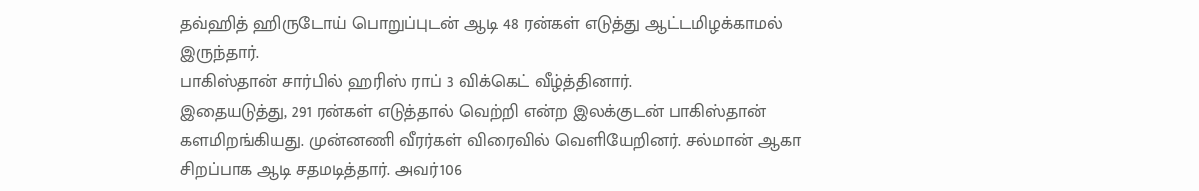தவ்ஹித் ஹிருடோய் பொறுப்புடன் ஆடி 48 ரன்கள் எடுத்து ஆட்டமிழக்காமல் இருந்தார்.
பாகிஸ்தான் சார்பில் ஹரிஸ் ராப் 3 விக்கெட் வீழ்த்தினார்.
இதையடுத்து, 291 ரன்கள் எடுத்தால் வெற்றி என்ற இலக்குடன் பாகிஸ்தான் களமிறங்கியது. முன்னணி வீரர்கள் விரைவில் வெளியேறினர். சல்மான் ஆகா சிறப்பாக ஆடி சதமடித்தார். அவர்106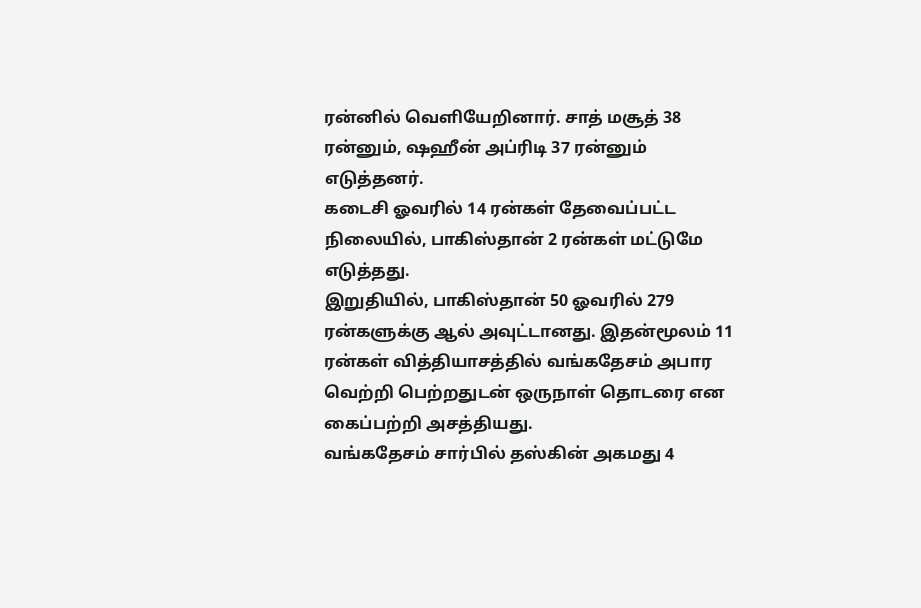ரன்னில் வெளியேறினார். சாத் மசூத் 38 ரன்னும், ஷஹீன் அப்ரிடி 37 ரன்னும் எடுத்தனர்.
கடைசி ஓவரில் 14 ரன்கள் தேவைப்பட்ட நிலையில், பாகிஸ்தான் 2 ரன்கள் மட்டுமே எடுத்தது.
இறுதியில், பாகிஸ்தான் 50 ஓவரில் 279 ரன்களுக்கு ஆல் அவுட்டானது. இதன்மூலம் 11 ரன்கள் வித்தியாசத்தில் வங்கதேசம் அபார வெற்றி பெற்றதுடன் ஒருநாள் தொடரை என கைப்பற்றி அசத்தியது.
வங்கதேசம் சார்பில் தஸ்கின் அகமது 4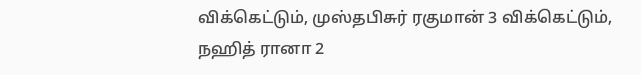விக்கெட்டும், முஸ்தபிசுர் ரகுமான் 3 விக்கெட்டும், நஹித் ரானா 2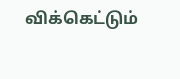விக்கெட்டும்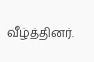வீழ்த்தினர்.